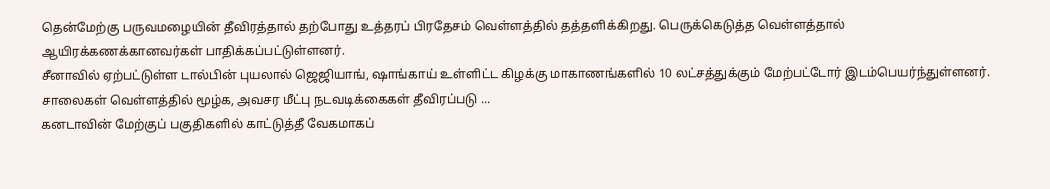தென்மேற்கு பருவமழையின் தீவிரத்தால் தற்போது உத்தரப் பிரதேசம் வெள்ளத்தில் தத்தளிக்கிறது. பெருக்கெடுத்த வெள்ளத்தால் ஆயிரக்கணக்கானவர்கள் பாதிக்கப்பட்டுள்ளனர்.
சீனாவில் ஏற்பட்டுள்ள டால்பின் புயலால் ஜெஜியாங், ஷாங்காய் உள்ளிட்ட கிழக்கு மாகாணங்களில் 10 லட்சத்துக்கும் மேற்பட்டோர் இடம்பெயர்ந்துள்ளனர். சாலைகள் வெள்ளத்தில் மூழ்க, அவசர மீட்பு நடவடிக்கைகள் தீவிரப்படு ...
கனடாவின் மேற்குப் பகுதிகளில் காட்டுத்தீ வேகமாகப்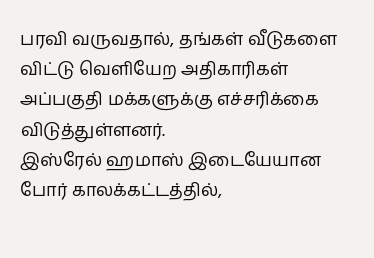பரவி வருவதால், தங்கள் வீடுகளை விட்டு வெளியேற அதிகாரிகள் அப்பகுதி மக்களுக்கு எச்சரிக்கை விடுத்துள்ளனர்.
இஸ்ரேல் ஹமாஸ் இடையேயான போர் காலக்கட்டத்தில்,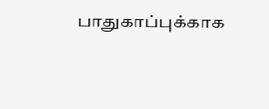பாதுகாப்புக்காக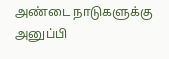அண்டை நாடுகளுக்கு அனுப்பி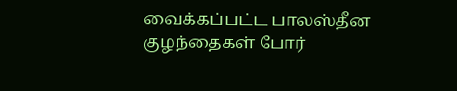வைக்கப்பட்ட பாலஸ்தீன குழந்தைகள் போர்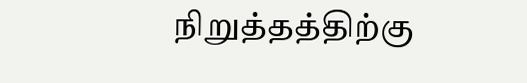நிறுத்தத்திற்கு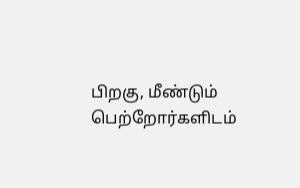பிறகு, மீண்டும் பெற்றோர்களிடம்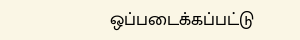ஒப்படைக்கப்பட்டு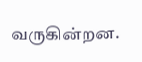வருகின்றன.